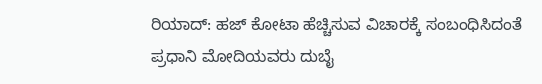ರಿಯಾದ್: ಹಜ್ ಕೋಟಾ ಹೆಚ್ಚಿಸುವ ವಿಚಾರಕ್ಕೆ ಸಂಬಂಧಿಸಿದಂತೆ ಪ್ರಧಾನಿ ಮೋದಿಯವರು ದುಬೈ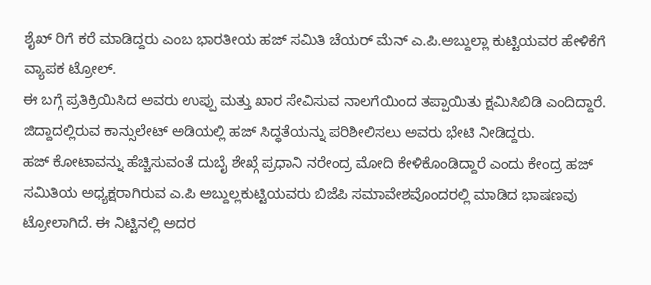ಶೈಖ್ ರಿಗೆ ಕರೆ ಮಾಡಿದ್ದರು ಎಂಬ ಭಾರತೀಯ ಹಜ್ ಸಮಿತಿ ಚೆಯರ್ ಮೆನ್ ಎ.ಪಿ.ಅಬ್ದುಲ್ಲಾ ಕುಟ್ಟಿಯವರ ಹೇಳಿಕೆಗೆ ವ್ಯಾಪಕ ಟ್ರೋಲ್.
ಈ ಬಗ್ಗೆ ಪ್ರತಿಕ್ರಿಯಿಸಿದ ಅವರು ಉಪ್ಪು ಮತ್ತು ಖಾರ ಸೇವಿಸುವ ನಾಲಗೆಯಿಂದ ತಪ್ಪಾಯಿತು ಕ್ಷಮಿಸಿಬಿಡಿ ಎಂದಿದ್ದಾರೆ. ಜಿದ್ದಾದಲ್ಲಿರುವ ಕಾನ್ಸುಲೇಟ್ ಅಡಿಯಲ್ಲಿ ಹಜ್ ಸಿದ್ಧತೆಯನ್ನು ಪರಿಶೀಲಿಸಲು ಅವರು ಭೇಟಿ ನೀಡಿದ್ದರು.
ಹಜ್ ಕೋಟಾವನ್ನು ಹೆಚ್ಚಿಸುವಂತೆ ದುಬೈ ಶೇಖ್ಗೆ ಪ್ರಧಾನಿ ನರೇಂದ್ರ ಮೋದಿ ಕೇಳಿಕೊಂಡಿದ್ದಾರೆ ಎಂದು ಕೇಂದ್ರ ಹಜ್ ಸಮಿತಿಯ ಅಧ್ಯಕ್ಷರಾಗಿರುವ ಎ.ಪಿ ಅಬ್ದುಲ್ಲಕುಟ್ಟಿಯವರು ಬಿಜೆಪಿ ಸಮಾವೇಶವೊಂದರಲ್ಲಿ ಮಾಡಿದ ಭಾಷಣವು ಟ್ರೋಲಾಗಿದೆ. ಈ ನಿಟ್ಟಿನಲ್ಲಿ ಅದರ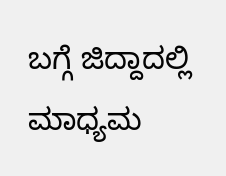ಬಗ್ಗೆ ಜಿದ್ದಾದಲ್ಲಿ ಮಾಧ್ಯಮ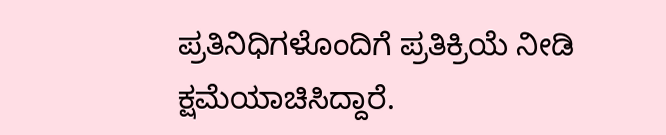ಪ್ರತಿನಿಧಿಗಳೊಂದಿಗೆ ಪ್ರತಿಕ್ರಿಯೆ ನೀಡಿ ಕ್ಷಮೆಯಾಚಿಸಿದ್ದಾರೆ.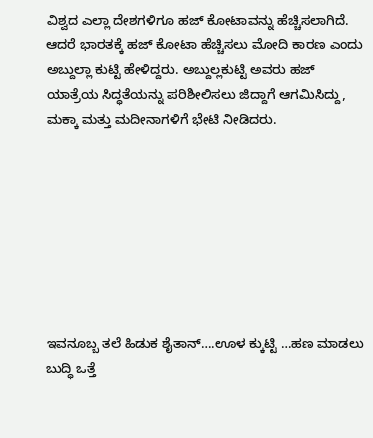ವಿಶ್ವದ ಎಲ್ಲಾ ದೇಶಗಳಿಗೂ ಹಜ್ ಕೋಟಾವನ್ನು ಹೆಚ್ಚಿಸಲಾಗಿದೆ. ಆದರೆ ಭಾರತಕ್ಕೆ ಹಜ್ ಕೋಟಾ ಹೆಚ್ಚಿಸಲು ಮೋದಿ ಕಾರಣ ಎಂದು ಅಬ್ದುಲ್ಲಾ ಕುಟ್ಟಿ ಹೇಳಿದ್ದರು. ಅಬ್ದುಲ್ಲಕುಟ್ಟಿ ಅವರು ಹಜ್ ಯಾತ್ರೆಯ ಸಿದ್ಧತೆಯನ್ನು ಪರಿಶೀಲಿಸಲು ಜಿದ್ದಾಗೆ ಆಗಮಿಸಿದ್ದು, ಮಕ್ಕಾ ಮತ್ತು ಮದೀನಾಗಳಿಗೆ ಭೇಟಿ ನೀಡಿದರು.








ಇವನೂಬ್ಬ ತಲೆ ಹಿಡುಕ ಶೈತಾನ್….ಊಳ ಕ್ಕುಟ್ಟಿ …ಹಣ ಮಾಡಲು ಬುದ್ಧಿ ಒತ್ತೆ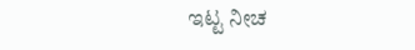ಇಟ್ಟ ನೀಚ